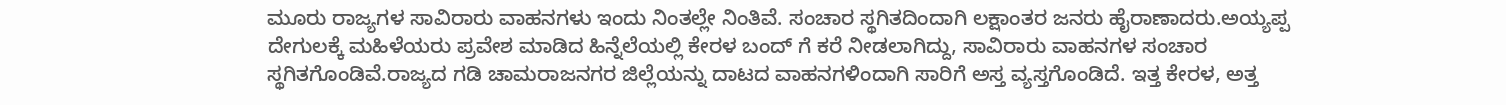ಮೂರು ರಾಜ್ಯಗಳ ಸಾವಿರಾರು ವಾಹನಗಳು ಇಂದು ನಿಂತಲ್ಲೇ ನಿಂತಿವೆ. ಸಂಚಾರ ಸ್ಥಗಿತದಿಂದಾಗಿ ಲಕ್ಷಾಂತರ ಜನರು ಹೈರಾಣಾದರು.ಅಯ್ಯಪ್ಪ ದೇಗುಲಕ್ಕೆ ಮಹಿಳೆಯರು ಪ್ರವೇಶ ಮಾಡಿದ ಹಿನ್ನೆಲೆಯಲ್ಲಿ ಕೇರಳ ಬಂದ್ ಗೆ ಕರೆ ನೀಡಲಾಗಿದ್ದು, ಸಾವಿರಾರು ವಾಹನಗಳ ಸಂಚಾರ ಸ್ಥಗಿತಗೊಂಡಿವೆ.ರಾಜ್ಯದ ಗಡಿ ಚಾಮರಾಜನಗರ ಜಿಲ್ಲೆಯನ್ನು ದಾಟದ ವಾಹನಗಳಿಂದಾಗಿ ಸಾರಿಗೆ ಅಸ್ತ ವ್ಯಸ್ತಗೊಂಡಿದೆ. ಇತ್ತ ಕೇರಳ, ಅತ್ತ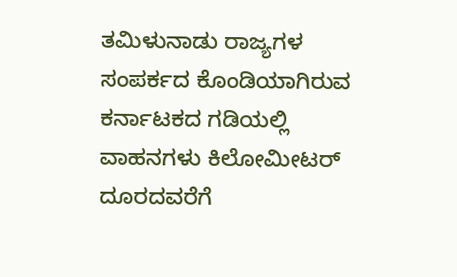ತಮಿಳುನಾಡು ರಾಜ್ಯಗಳ ಸಂಪರ್ಕದ ಕೊಂಡಿಯಾಗಿರುವ ಕರ್ನಾಟಕದ ಗಡಿಯಲ್ಲಿ ವಾಹನಗಳು ಕಿಲೋಮೀಟರ್ ದೂರದವರೆಗೆ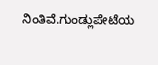ನಿಂತಿವೆ.ಗುಂಡ್ಲುಪೇಟೆಯ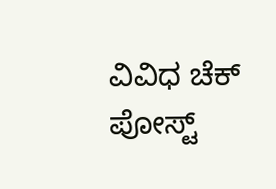ವಿವಿಧ ಚೆಕ್ ಪೋಸ್ಟ್